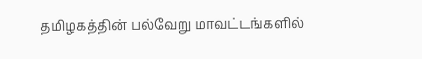தமிழகத்தின் பல்வேறு மாவட்டங்களில்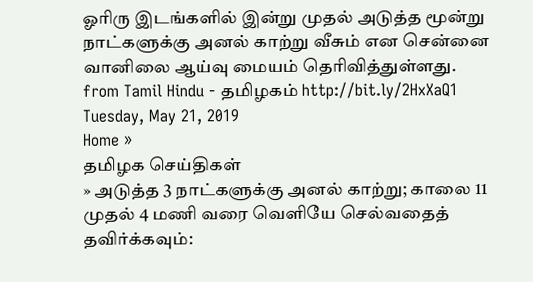ஓரிரு இடங்களில் இன்று முதல் அடுத்த மூன்று நாட்களுக்கு அனல் காற்று வீசும் என சென்னை வானிலை ஆய்வு மையம் தெரிவித்துள்ளது.
from Tamil Hindu - தமிழகம் http://bit.ly/2HxXaQ1
Tuesday, May 21, 2019
Home »
தமிழக செய்திகள்
» அடுத்த 3 நாட்களுக்கு அனல் காற்று; காலை 11 முதல் 4 மணி வரை வெளியே செல்வதைத் தவிர்க்கவும்: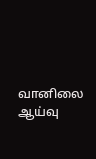வானிலை ஆய்வு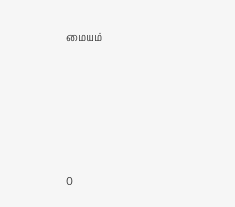மையம்







0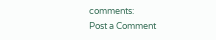comments:
Post a Comment